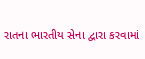રાતના ભારતીય સેના દ્વારા કરવામાં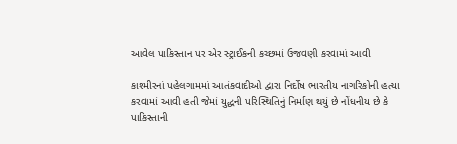આવેલ પાકિસ્તાન પર એર સ્ટ્રાઈકની કચ્છમાં ઉજવણી કરવામાં આવી

કાશ્મીરનાં પહેલગામમાં આતંકવાદીઓ દ્વારા નિર્દોષ ભારતીય નાગરિકોની હત્યા કરવામાં આવી હતી જેમાં યુદ્ધની પરિસ્થિતિનું નિર્માણ થયું છે નોંધનીય છે કે પાકિસ્તાની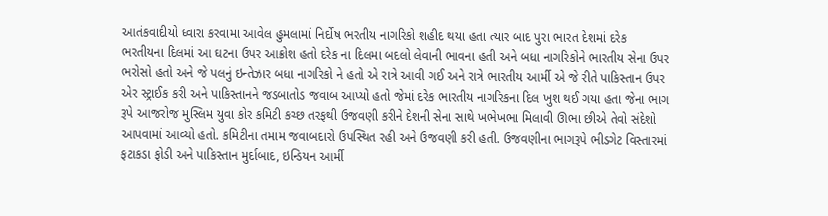આતંકવાદીયો ધ્વારા કરવામા આવેલ હુમલામાં નિર્દોષ ભરતીય નાગરિકો શહીદ થયા હતા ત્યાર બાદ પુરા ભારત દેશમાં દરેક ભરતીયના દિલમાં આ ઘટના ઉપર આક્રોશ હતો દરેક ના દિલમા બદલો લેવાની ભાવના હતી અને બધા નાગરિકોને ભારતીય સેના ઉપર ભરોસો હતો અને જે પલનું ઇન્તેઝાર બધા નાગરિકો ને હતો એ રાત્રે આવી ગઈ અને રાત્રે ભારતીય આર્મી એ જે રીતે પાકિસ્તાન ઉપર એર સ્ટ્રાઈક કરી અને પાકિસ્તાનને જડબાતોડ જવાબ આપ્યો હતો જેમાં દરેક ભારતીય નાગરિકના દિલ ખુશ થઈ ગયા હતા જેના ભાગ રૂપે આજરોજ મુસ્લિમ યુવા કોર કમિટી કચ્છ તરફથી ઉજવણી કરીને દેશની સેના સાથે ખભેખભા મિલાવી ઊભા છીએ તેવો સંદેશો આપવામાં આવ્યો હતો. કમિટીના તમામ જવાબદારો ઉપસ્થિત રહી અને ઉજવણી કરી હતી. ઉજવણીના ભાગરૂપે ભીડગેટ વિસ્તારમાં ફટાકડા ફોડી અને પાકિસ્તાન મુર્દાબાદ, ઇન્ડિયન આર્મી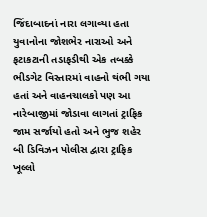જિંદાબાદનાં નારા લગાવ્યા હતા
યુવાનોના જોશભેર નારાઓ અને ફટાકટાની તડાફડીથી એક તબક્કે ભીડગેટ વિસ્તારમાં વાહનો થંભી ગયા હતાં અને વાહનચાલકો પણ આ નારેબાજીમાં જોડાવા લાગતાં ટ્રાફિક જામ સર્જાયો હતો અને ભુજ શહેર બી ડિવિઝન પોલીસ દ્વારા ટ્રાફિક ખૂલ્લો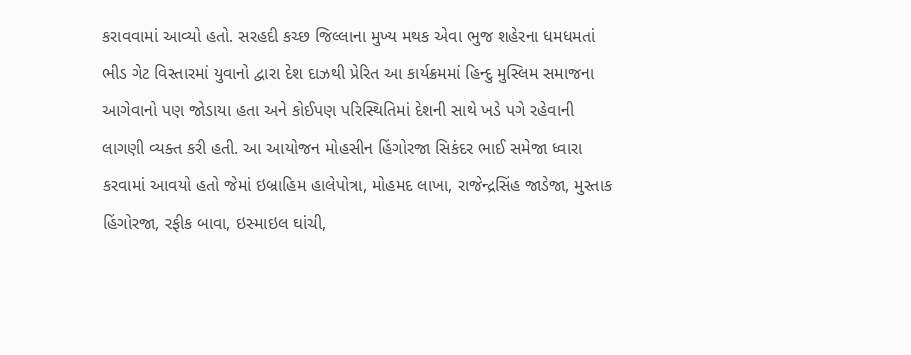કરાવવામાં આવ્યો હતો. સરહદી કચ્છ જિલ્લાના મુખ્ય મથક એવા ભુજ શહેરના ધમધમતાં ભીડ ગેટ વિસ્તારમાં યુવાનો દ્વારા દેશ દાઝથી પ્રેરિત આ કાર્યક્રમમાં હિન્દુ મુસ્લિમ સમાજના આગેવાનો પણ જોડાયા હતા અને કોઈપણ પરિસ્થિતિમાં દેશની સાથે ખડે પગે રહેવાની લાગણી વ્યક્ત કરી હતી. આ આયોજન મોહસીન હિંગોરજા સિકંદર ભાઈ સમેજા ધ્વારા કરવામાં આવયો હતો જેમાં ઇબ્રાહિમ હાલેપોત્રા, મોહમદ લાખા, રાજેન્દ્રસિંહ જાડેજા, મુસ્તાક હિંગોરજા, રફીક બાવા, ઇસ્માઇલ ઘાંચી,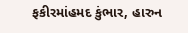ફકીરમાંહમદ કુંભાર, હારુન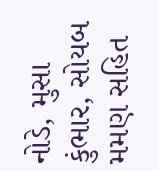નોડે, મુસા કુંભાર, સોયબ મમણ સહિત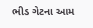ભીડ ગેટના આમ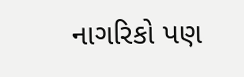નાગરિકો પણ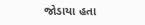જોડાયા હતા